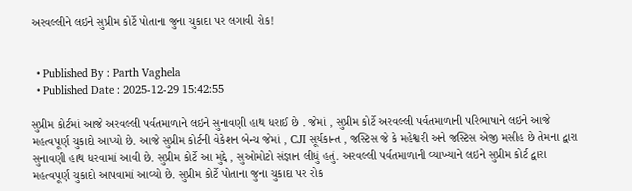અરવલ્લીને લઇને સુપ્રીમ કોર્ટે પોતાના જુના ચુકાદા પર લગાવી રોક!


  • Published By : Parth Vaghela
  • Published Date : 2025-12-29 15:42:55

સુપ્રીમ કોર્ટમાં આજે અરવલ્લી પર્વતમાળાને લઇને સુનાવણી હાથ ધરાઈ છે . જેમાં , સુપ્રીમ કોર્ટે અરવલ્લી પર્વતમાળાની પરિભાષાને લઇને આજે મહત્વપૂર્ણ ચુકાદો આપ્યો છે. આજે સુપ્રીમ કોર્ટની વેકેશન બેન્ચ જેમાં , CJI સૂર્યકાન્ત , જસ્ટિસ જે કે મહેશ્વરી અને જસ્ટિસ એજી મસીહ છે તેમના દ્વારા સુનાવણી હાથ ધરવામાં આવી છે. સુપ્રીમ કોર્ટે આ મુદ્દે , સુઓમોટો સંજ્ઞાન લીધું હતું. અરવલ્લી પર્વતમાળાની વ્યાખ્યાને લઇને સુપ્રીમ કોર્ટ દ્વારા મહત્વપૂર્ણ ચુકાદો આપવામાં આવ્યો છે. સુપ્રીમ કોર્ટે પોતાના જુના ચુકાદા પર રોક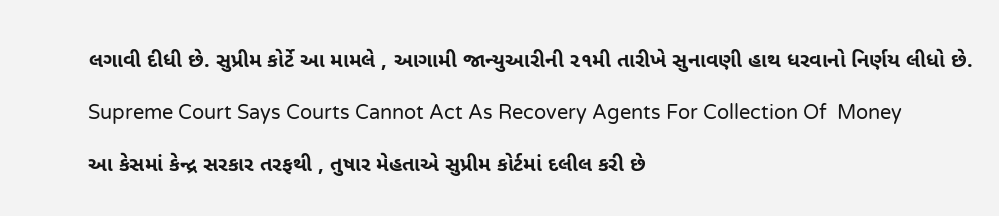લગાવી દીધી છે. સુપ્રીમ કોર્ટે આ મામલે , આગામી જાન્યુઆરીની ૨૧મી તારીખે સુનાવણી હાથ ધરવાનો નિર્ણય લીધો છે.

Supreme Court Says Courts Cannot Act As Recovery Agents For Collection Of  Money

આ કેસમાં કેન્દ્ર સરકાર તરફથી , તુષાર મેહતાએ સુપ્રીમ કોર્ટમાં દલીલ કરી છે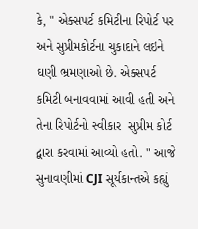કે, " એક્સપર્ટ કમિટીના રિપોર્ટ પર અને સુપ્રીમકોર્ટના ચુકાદાને લઇને ઘણી ભ્રમણાઓ છે. એક્સપર્ટ કમિટી બનાવવામાં આવી હતી અને તેના રિપોર્ટનો સ્વીકાર  સુપ્રીમ કોર્ટ દ્વારા કરવામાં આવ્યો હતો. " આજે સુનાવણીમાં CJI સૂર્યકાન્તએ કહ્યું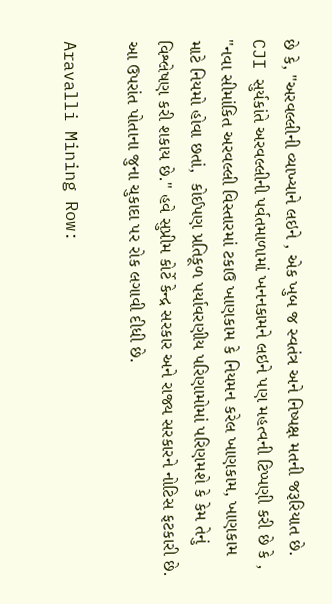છે કે, "અરવલ્લીની વ્યાખ્યાને લઇને , એક ખુબ જ સ્વતંત્ર અને નિષ્પક્ષ મતની જરૂરિયાત છે. CJI સુર્યકાંતે અરવલ્લીની પર્વતમાળામાં ખનનકામને લઇને પણ મહત્વની ટિપ્પણી કરી છે કે , "નવા સીમાંકિત અરવલ્લી વિસ્તારમાં ટકાઉ ખાણકામ કે નિયમન કરેલ ખાણકામ, ખાણકામ માટે નિયમો હોવા છતાં,  કોઈપણ પ્રતિકૂળ પર્યાવરણીય પરિણામોમાં પરિણમશે કે કેમ તેનું વિશ્લેષણ કરી શકાય છે." હવે સુપ્રીમ કોર્ટે કેન્દ્ર સરકાર અને રાજ્ય સરકારને નોટિસ ફટકારી છે. આ ઉપરાંત પોતાના જુના ચુકાદા પર રોક લગાવી દીધી છે.

Aravalli Mining Row: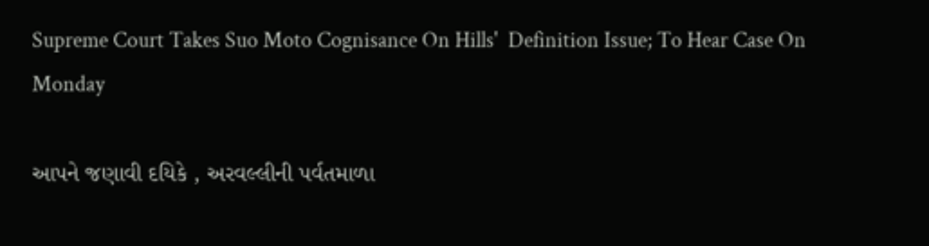Supreme Court Takes Suo Moto Cognisance On Hills'  Definition Issue; To Hear Case On Monday

આપને જણાવી દયિકે , અરવલ્લીની પર્વતમાળા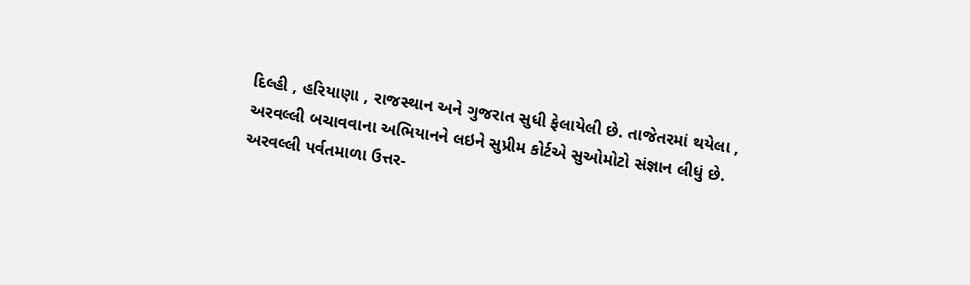દિલ્હી , હરિયાણા , રાજસ્થાન અને ગુજરાત સુધી ફેલાયેલી છે. તાજેતરમાં થયેલા , અરવલ્લી બચાવવાના અભિયાનને લઇને સુપ્રીમ કોર્ટએ સુઓમોટો સંજ્ઞાન લીધું છે. અરવલ્લી પર્વતમાળા ઉત્તર-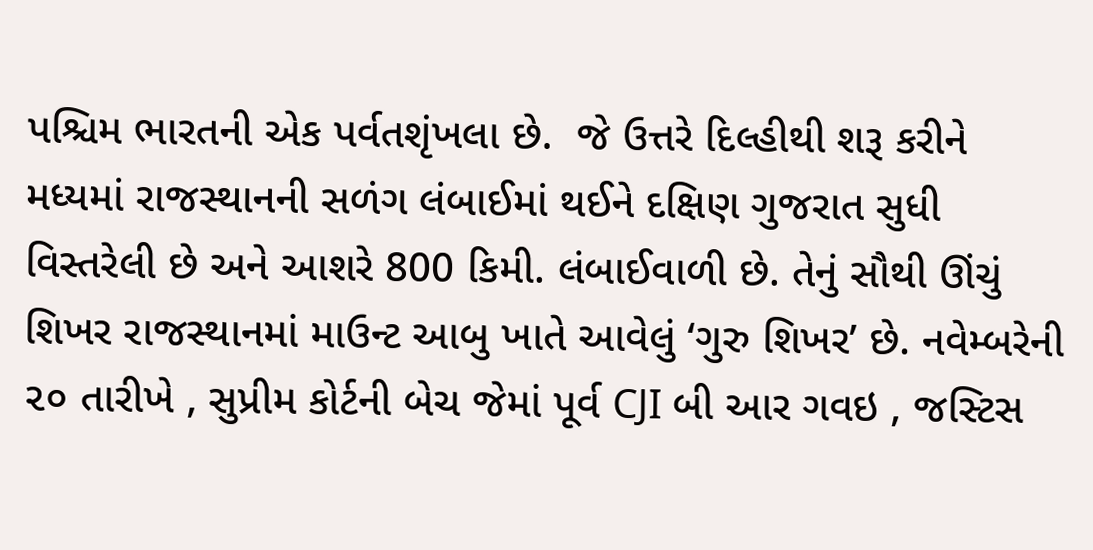પશ્ચિમ ભારતની એક પર્વતશૃંખલા છે.  જે ઉત્તરે દિલ્હીથી શરૂ કરીને મધ્યમાં રાજસ્થાનની સળંગ લંબાઈમાં થઈને દક્ષિણ ગુજરાત સુધી વિસ્તરેલી છે અને આશરે 800 કિમી. લંબાઈવાળી છે. તેનું સૌથી ઊંચું શિખર રાજસ્થાનમાં માઉન્ટ આબુ ખાતે આવેલું ‘ગુરુ શિખર’ છે. નવેમ્બરેની ૨૦ તારીખે , સુપ્રીમ કોર્ટની બેચ જેમાં પૂર્વ CJI બી આર ગવઇ , જસ્ટિસ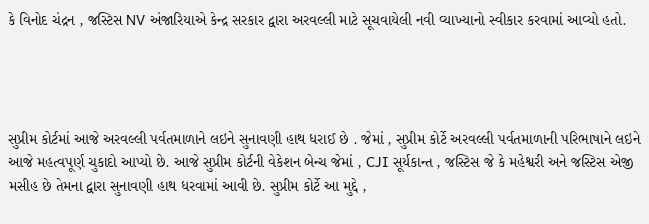કે વિનોદ ચંદ્રન , જસ્ટિસ NV અંજારિયાએ કેન્દ્ર સરકાર દ્વારા અરવલ્લી માટે સૂચવાયેલી નવી વ્યાખ્યાનો સ્વીકાર કરવામાં આવ્યો હતો.




સુપ્રીમ કોર્ટમાં આજે અરવલ્લી પર્વતમાળાને લઇને સુનાવણી હાથ ધરાઈ છે . જેમાં , સુપ્રીમ કોર્ટે અરવલ્લી પર્વતમાળાની પરિભાષાને લઇને આજે મહત્વપૂર્ણ ચુકાદો આપ્યો છે. આજે સુપ્રીમ કોર્ટની વેકેશન બેન્ચ જેમાં , CJI સૂર્યકાન્ત , જસ્ટિસ જે કે મહેશ્વરી અને જસ્ટિસ એજી મસીહ છે તેમના દ્વારા સુનાવણી હાથ ધરવામાં આવી છે. સુપ્રીમ કોર્ટે આ મુદ્દે ,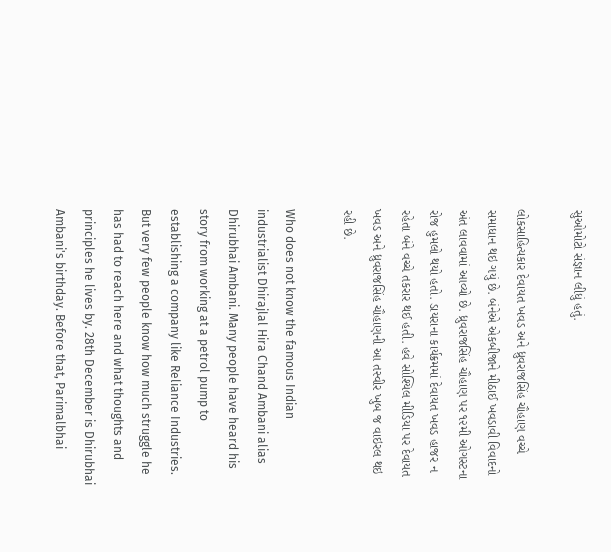સુઓમોટો સંજ્ઞાન લીધું હતું.

લોકસાહિત્યકાર દેવાયત ખવડ અને ધ્રુવરાજસિંહ ચૌહાણ વચ્ચે સમાધાન થઇ ગયું છે. બંનેએ એકબીજાને મીઠાઈ ખવડાવી વિવાદનો અંત લાવવામાં આવ્યો છે. ધ્રુવરાજસિંહ ચૌહાણ પર ૧૨મી ઓગસ્ટના રોજ હુમલો થયો હતો. ડાયરાના કાર્યક્રમમાં દેવાયત ખવડ હાજર ન રહેતા બંને વચ્ચે તકરાર થઈ હતી. હવે સોશ્યિલ મીડિયા પર દેવાયત ખવડ અને ધ્રુવરાજસિંહ ચૌહાણની આ તસ્વીર ખુબ જ વાઇરલ થઇ રહી છે.

Who does not know the famous Indian industrialist Dhirajlal Hira Chand Ambani alias Dhirubhai Ambani. Many people have heard his story from working at a petrol pump to establishing a company like Reliance Industries. But very few people know how much struggle he has had to reach here and what thoughts and principles he lives by. 28th December is Dhirubhai Ambani's birthday. Before that, Parimalbhai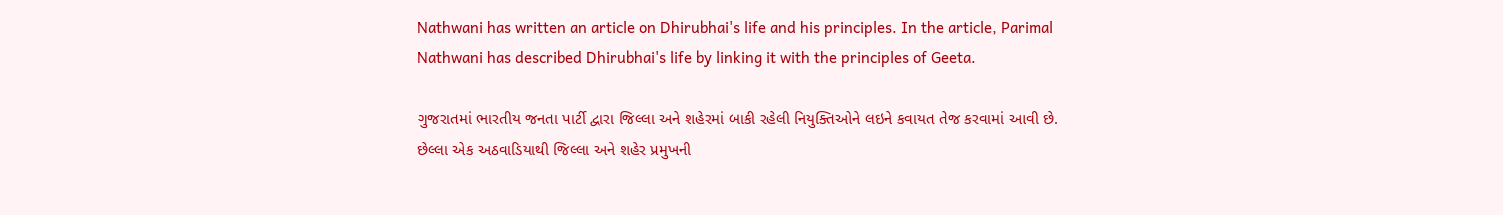Nathwani has written an article on Dhirubhai's life and his principles. In the article, Parimal Nathwani has described Dhirubhai's life by linking it with the principles of Geeta.

ગુજરાતમાં ભારતીય જનતા પાર્ટી દ્વારા જિલ્લા અને શહેરમાં બાકી રહેલી નિયુક્તિઓને લઇને કવાયત તેજ કરવામાં આવી છે. છેલ્લા એક અઠવાડિયાથી જિલ્લા અને શહેર પ્રમુખની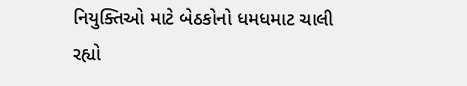નિયુક્તિઓ માટે બેઠકોનો ધમધમાટ ચાલી રહ્યો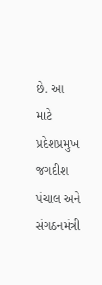છે. આ માટે પ્રદેશપ્રમુખ જગદીશ પંચાલ અને સંગઠનમંત્રી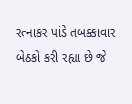રત્નાકર પાંડે તબક્કાવાર બેઠકો કરી રહ્યા છે જે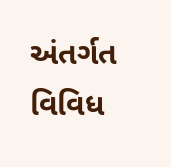અંતર્ગત વિવિધ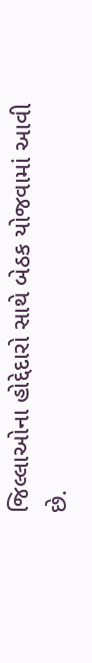જિલ્લાઓના હોદ્દેદારો સાથે બેઠક યોજવામાં આવી છે.